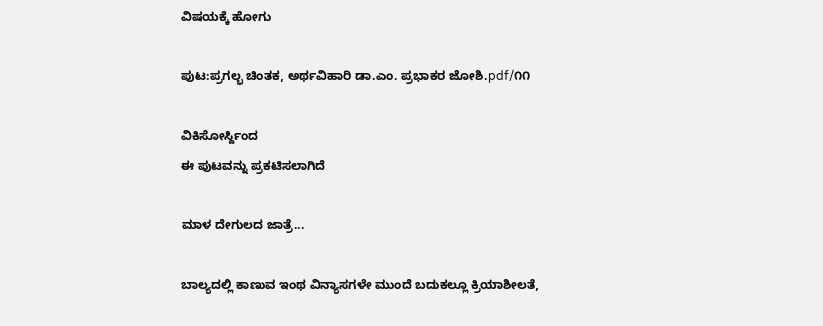ವಿಷಯಕ್ಕೆ ಹೋಗು

ಪುಟ:ಪ್ರಗಲ್ಭ ಚಿಂತಕ, ಅರ್ಥವಿಹಾರಿ ಡಾ.ಎಂ. ಪ್ರಭಾಕರ ಜೋಶಿ.pdf/೧೧

ವಿಕಿಸೋರ್ಸ್ದಿಂದ
ಈ ಪುಟವನ್ನು ಪ್ರಕಟಿಸಲಾಗಿದೆ

ಮಾಳ ದೇಗುಲದ ಜಾತ್ರೆ...

ಬಾಲ್ಯದಲ್ಲಿ ಕಾಣುವ ಇಂಥ ವಿನ್ಯಾಸಗಳೇ ಮುಂದೆ ಬದುಕಲ್ಲೂ ಕ್ರಿಯಾಶೀಲತೆ,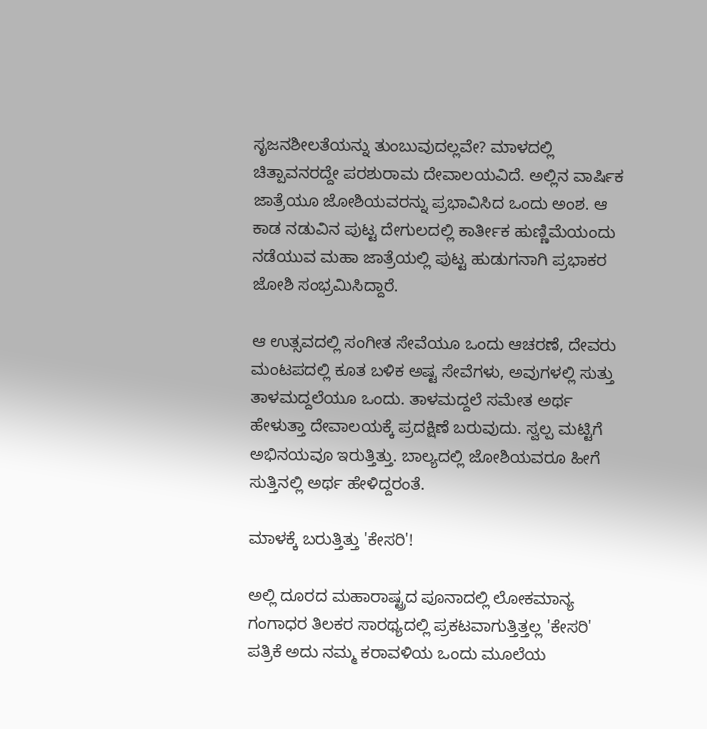ಸೃಜನಶೀಲತೆಯನ್ನು ತುಂಬುವುದಲ್ಲವೇ? ಮಾಳದಲ್ಲಿ ಚಿತ್ಪಾವನರದ್ದೇ ಪರಶುರಾಮ ದೇವಾಲಯವಿದೆ. ಅಲ್ಲಿನ ವಾರ್ಷಿಕ ಜಾತ್ರೆಯೂ ಜೋಶಿಯವರನ್ನು ಪ್ರಭಾವಿಸಿದ ಒಂದು ಅಂಶ. ಆ ಕಾಡ ನಡುವಿನ ಪುಟ್ಟ ದೇಗುಲದಲ್ಲಿ ಕಾರ್ತೀಕ ಹುಣ್ಣಿಮೆಯಂದು ನಡೆಯುವ ಮಹಾ ಜಾತ್ರೆಯಲ್ಲಿ ಪುಟ್ಟ ಹುಡುಗನಾಗಿ ಪ್ರಭಾಕರ ಜೋಶಿ ಸಂಭ್ರಮಿಸಿದ್ದಾರೆ.

ಆ ಉತ್ಸವದಲ್ಲಿ ಸಂಗೀತ ಸೇವೆಯೂ ಒಂದು ಆಚರಣೆ, ದೇವರು ಮಂಟಪದಲ್ಲಿ ಕೂತ ಬಳಿಕ ಅಷ್ಟ ಸೇವೆಗಳು, ಅವುಗಳಲ್ಲಿ ಸುತ್ತು ತಾಳಮದ್ದಲೆಯೂ ಒಂದು. ತಾಳಮದ್ದಲೆ ಸಮೇತ ಅರ್ಥ ಹೇಳುತ್ತಾ ದೇವಾಲಯಕ್ಕೆ ಪ್ರದಕ್ಷಿಣೆ ಬರುವುದು. ಸ್ವಲ್ಪ ಮಟ್ಟಿಗೆ ಅಭಿನಯವೂ ಇರುತ್ತಿತ್ತು. ಬಾಲ್ಯದಲ್ಲಿ ಜೋಶಿಯವರೂ ಹೀಗೆ ಸುತ್ತಿನಲ್ಲಿ ಅರ್ಥ ಹೇಳಿದ್ದರಂತೆ.

ಮಾಳಕ್ಕೆ ಬರುತ್ತಿತ್ತು 'ಕೇಸರಿ'!

ಅಲ್ಲಿ ದೂರದ ಮಹಾರಾಷ್ಟ್ರದ ಪೂನಾದಲ್ಲಿ ಲೋಕಮಾನ್ಯ ಗಂಗಾಧರ ತಿಲಕರ ಸಾರಥ್ಯದಲ್ಲಿ ಪ್ರಕಟವಾಗುತ್ತಿತ್ತಲ್ಲ 'ಕೇಸರಿ' ಪತ್ರಿಕೆ ಅದು ನಮ್ಮ ಕರಾವಳಿಯ ಒಂದು ಮೂಲೆಯ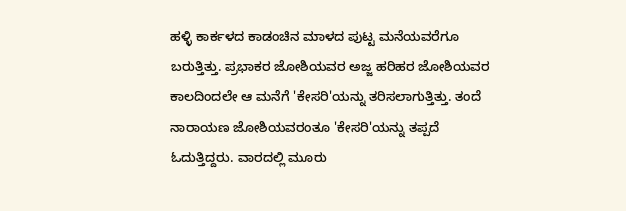ಹಳ್ಳಿ ಕಾರ್ಕಳದ ಕಾಡಂಚಿನ ಮಾಳದ ಪುಟ್ಟ ಮನೆಯವರೆಗೂ ಬರುತ್ತಿತ್ತು. ಪ್ರಭಾಕರ ಜೋಶಿಯವರ ಅಜ್ಜ ಹರಿಹರ ಜೋಶಿಯವರ ಕಾಲದಿಂದಲೇ ಆ ಮನೆಗೆ 'ಕೇಸರಿ'ಯನ್ನು ತರಿಸಲಾಗುತ್ತಿತ್ತು. ತಂದೆ ನಾರಾಯಣ ಜೋಶಿಯವರಂತೂ 'ಕೇಸರಿ'ಯನ್ನು ತಪ್ಪದೆ ಓದುತ್ತಿದ್ದರು. ವಾರದಲ್ಲಿ ಮೂರು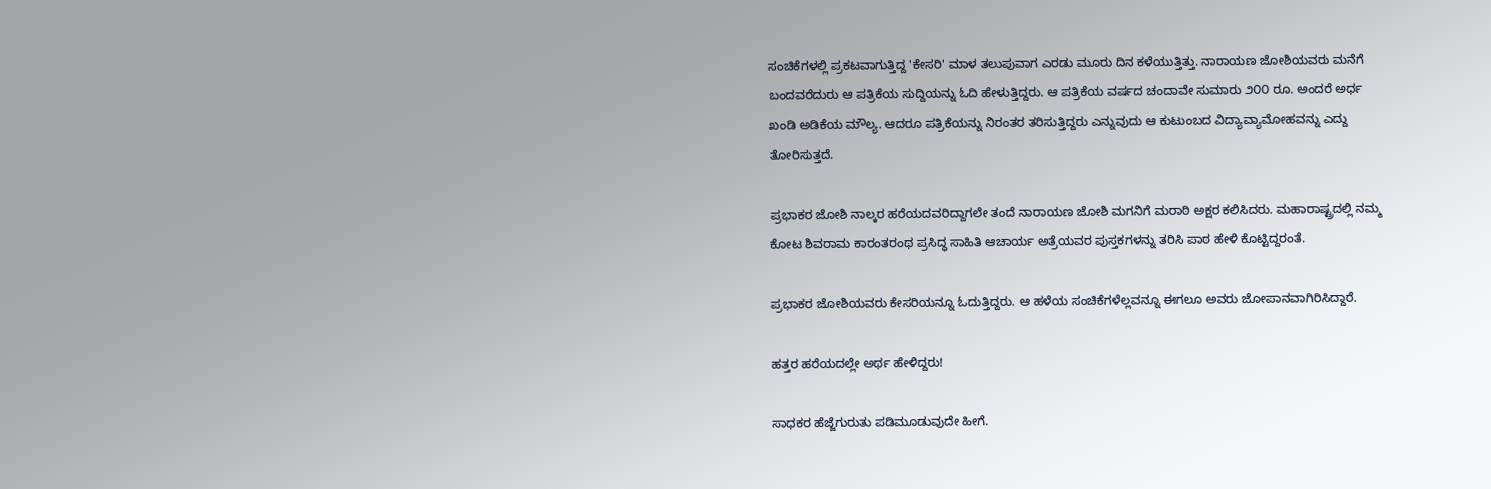ಸಂಚಿಕೆಗಳಲ್ಲಿ ಪ್ರಕಟವಾಗುತ್ತಿದ್ದ 'ಕೇಸರಿ' ಮಾಳ ತಲುಪುವಾಗ ಎರಡು ಮೂರು ದಿನ ಕಳೆಯುತ್ತಿತ್ತು. ನಾರಾಯಣ ಜೋಶಿಯವರು ಮನೆಗೆ ಬಂದವರೆದುರು ಆ ಪತ್ರಿಕೆಯ ಸುದ್ದಿಯನ್ನು ಓದಿ ಹೇಳುತ್ತಿದ್ದರು. ಆ ಪತ್ರಿಕೆಯ ವರ್ಷದ ಚಂದಾವೇ ಸುಮಾರು ೨೦೦ ರೂ. ಅಂದರೆ ಅರ್ಧ ಖಂಡಿ ಅಡಿಕೆಯ ಮೌಲ್ಯ. ಆದರೂ ಪತ್ರಿಕೆಯನ್ನು ನಿರಂತರ ತರಿಸುತ್ತಿದ್ದರು ಎನ್ನುವುದು ಆ ಕುಟುಂಬದ ವಿದ್ಯಾವ್ಯಾಮೋಹವನ್ನು ಎದ್ದು ತೋರಿಸುತ್ತದೆ.

ಪ್ರಭಾಕರ ಜೋಶಿ ನಾಲ್ಕರ ಹರೆಯದವರಿದ್ದಾಗಲೇ ತಂದೆ ನಾರಾಯಣ ಜೋಶಿ ಮಗನಿಗೆ ಮರಾಠಿ ಅಕ್ಷರ ಕಲಿಸಿದರು. ಮಹಾರಾಷ್ಟ್ರದಲ್ಲಿ ನಮ್ಮ ಕೋಟ ಶಿವರಾಮ ಕಾರಂತರಂಥ ಪ್ರಸಿದ್ಧ ಸಾಹಿತಿ ಆಚಾರ್ಯ ಅತ್ರೆಯವರ ಪುಸ್ತಕಗಳನ್ನು ತರಿಸಿ ಪಾಠ ಹೇಳಿ ಕೊಟ್ಟಿದ್ದರಂತೆ.

ಪ್ರಭಾಕರ ಜೋಶಿಯವರು ಕೇಸರಿಯನ್ನೂ ಓದುತ್ತಿದ್ದರು. ಆ ಹಳೆಯ ಸಂಚಿಕೆಗಳೆಲ್ಲವನ್ನೂ ಈಗಲೂ ಅವರು ಜೋಪಾನವಾಗಿರಿಸಿದ್ದಾರೆ.

ಹತ್ತರ ಹರೆಯದಲ್ಲೇ ಅರ್ಥ ಹೇಳಿದ್ದರು!

ಸಾಧಕರ ಹೆಜ್ಜೆಗುರುತು ಪಡಿಮೂಡುವುದೇ ಹೀಗೆ.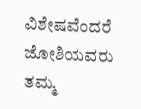ವಿಶೇಷವೆಂದರೆ ಜೋಶಿಯವರು ತಮ್ಮ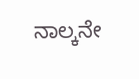ನಾಲ್ಕನೇ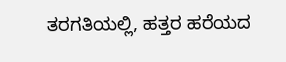ತರಗತಿಯಲ್ಲಿ, ಹತ್ತರ ಹರೆಯದ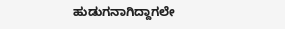ಹುಡುಗನಾಗಿದ್ದಾಗಲೇ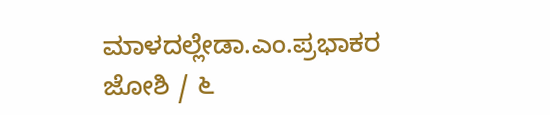ಮಾಳದಲ್ಲೇಡಾ.ಎಂ.ಪ್ರಭಾಕರ ಜೋಶಿ / ೬